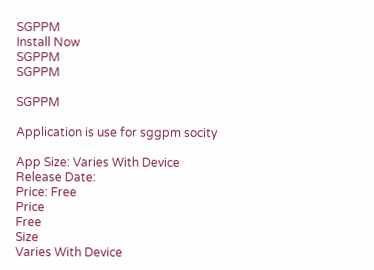SGPPM
Install Now
SGPPM
SGPPM

SGPPM

Application is use for sggpm socity

App Size: Varies With Device
Release Date:
Price: Free
Price
Free
Size
Varies With Device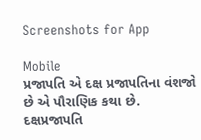Screenshots for App

Mobile
પ્રજાપતિ એ દક્ષ પ્રજાપતિના વંશજો છે એ પૌરાણિક કથા છે. દક્ષપ્રજાપતિ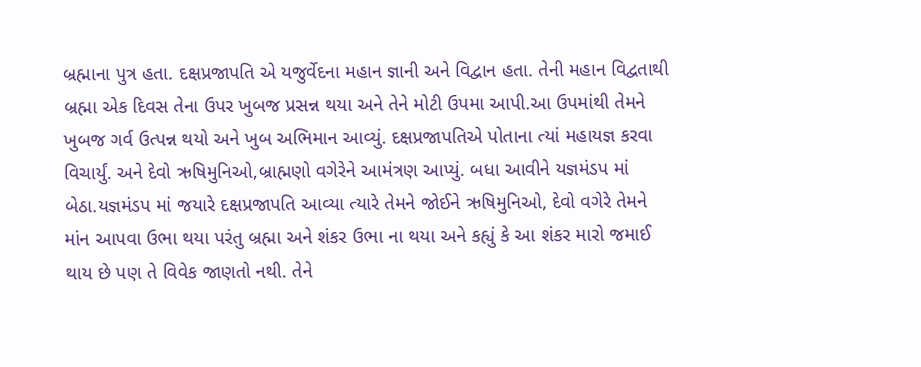બ્રહ્માના પુત્ર હતા. દક્ષપ્રજાપતિ એ યજુર્વેદના મહાન જ્ઞાની અને વિદ્વાન હતા. તેની મહાન વિદ્વતાથી બ્રહ્મા એક દિવસ તેના ઉપર ખુબજ પ્રસન્ન થયા અને તેને મોટી ઉપમા આપી.આ ઉપમાંથી તેમને ખુબજ ગર્વ ઉત્પન્ન થયો અને ખુબ અભિમાન આવ્યું. દક્ષપ્રજાપતિએ પોતાના ત્યાં મહાયજ્ઞ કરવા વિચાર્યું. અને દેવો ઋષિમુનિઓ,બ્રાહ્મણો વગેરેને આમંત્રણ આપ્યું. બધા આવીને યજ્ઞમંડપ માં બેઠા.યજ્ઞમંડપ માં જયારે દક્ષપ્રજાપતિ આવ્યા ત્યારે તેમને જોઈને ઋષિમુનિઓ, દેવો વગેરે તેમને માંન આપવા ઉભા થયા પરંતુ બ્રહ્મા અને શંકર ઉભા ના થયા અને કહ્યું કે આ શંકર મારો જમાઈ થાય છે પણ તે વિવેક જાણતો નથી. તેને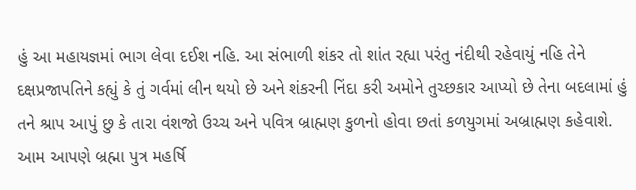હું આ મહાયજ્ઞમાં ભાગ લેવા દઈશ નહિ. આ સંભાળી શંકર તો શાંત રહ્યા પરંતુ નંદીથી રહેવાયું નહિ તેને દક્ષપ્રજાપતિને કહ્યું કે તું ગર્વમાં લીન થયો છે અને શંકરની નિંદા કરી અમોને તુચ્છકાર આપ્યો છે તેના બદલામાં હું તને શ્રાપ આપું છુ કે તારા વંશજો ઉચ્ચ અને પવિત્ર બ્રાહ્મણ કુળનો હોવા છતાં કળયુગમાં અબ્રાહ્મણ કહેવાશે.
આમ આપણે બ્રહ્મા પુત્ર મહર્ષિ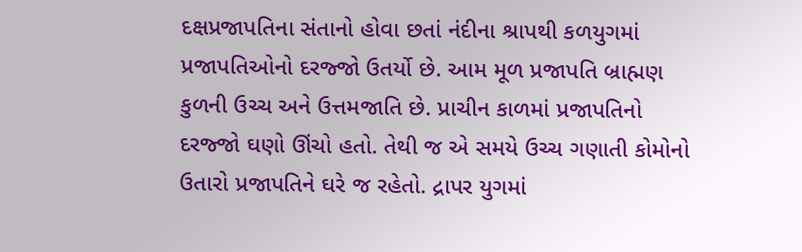દક્ષપ્રજાપતિના સંતાનો હોવા છતાં નંદીના શ્રાપથી કળયુગમાં પ્રજાપતિઓનો દરજ્જો ઉતર્યો છે. આમ મૂળ પ્રજાપતિ બ્રાહ્મણ કુળની ઉચ્ચ અને ઉત્તમજાતિ છે. પ્રાચીન કાળમાં પ્રજાપતિનો દરજ્જો ઘણો ઊંચો હતો. તેથી જ એ સમયે ઉચ્ચ ગણાતી કોમોનો ઉતારો પ્રજાપતિને ઘરે જ રહેતો. દ્રાપર યુગમાં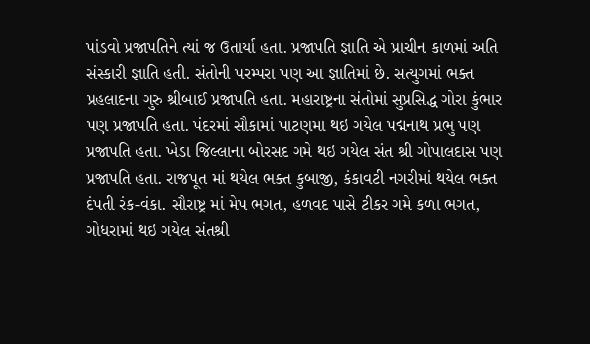પાંડવો પ્રજાપતિને ત્યાં જ ઉતાર્યા હતા. પ્રજાપતિ જ્ઞાતિ એ પ્રાચીન કાળમાં અતિ સંસ્કારી જ્ઞાતિ હતી. સંતોની પરમ્પરા પણ આ જ્ઞાતિમાં છે. સત્યુગમાં ભક્ત પ્રહલાદના ગુરુ શ્રીબાઈ પ્રજાપતિ હતા. મહારાષ્ટ્રના સંતોમાં સુપ્રસિદ્ધ ગોરા કુંભાર પણ પ્રજાપતિ હતા. પંદરમાં સૌકામાં પાટણમા થઇ ગયેલ પદ્મનાથ પ્રભુ પણ પ્રજાપતિ હતા. ખેડા જિલ્લાના બોરસદ ગમે થઇ ગયેલ સંત શ્રી ગોપાલદાસ પણ પ્રજાપતિ હતા. રાજપૂત માં થયેલ ભક્ત કુબાજી, કંકાવટી નગરીમાં થયેલ ભક્ત દંપતી રંક-વંકા. સૌરાષ્ટ્ર માં મેપ ભગત, હળવદ પાસે ટીકર ગમે કળા ભગત, ગોધરામાં થઇ ગયેલ સંતશ્રી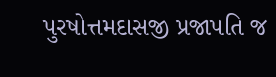પુરષોત્તમદાસજી પ્રજાપતિ જ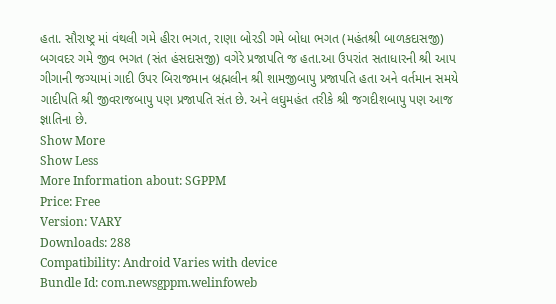હતા. સૌરાષ્ટ્ર માં વંથલી ગમે હીરા ભગત, રાણા બોરડી ગમે બોધા ભગત (મહંતશ્રી બાળકદાસજી) બગવદર ગમે જીવ ભગત (સંત હંસદાસજી) વગેરે પ્રજાપતિ જ હતા.આ ઉપરાંત સતાધારની શ્રી આપ ગીગાની જગ્યામાં ગાદી ઉપર બિરાજમાન બ્રહ્મલીન શ્રી શામજીબાપુ પ્રજાપતિ હતા અને વર્તમાન સમયે ગાદીપતિ શ્રી જીવરાજબાપુ પણ પ્રજાપતિ સંત છે. અને લઘુમહંત તરીકે શ્રી જગદીશબાપુ પણ આજ જ્ઞાતિના છે.
Show More
Show Less
More Information about: SGPPM
Price: Free
Version: VARY
Downloads: 288
Compatibility: Android Varies with device
Bundle Id: com.newsgppm.welinfoweb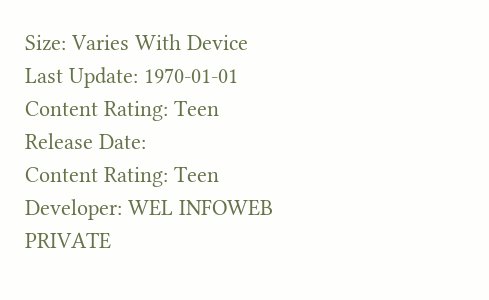Size: Varies With Device
Last Update: 1970-01-01
Content Rating: Teen
Release Date:
Content Rating: Teen
Developer: WEL INFOWEB PRIVATE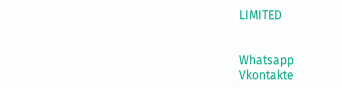LIMITED


Whatsapp
Vkontakte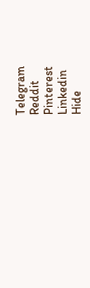Telegram
Reddit
Pinterest
Linkedin
Hide